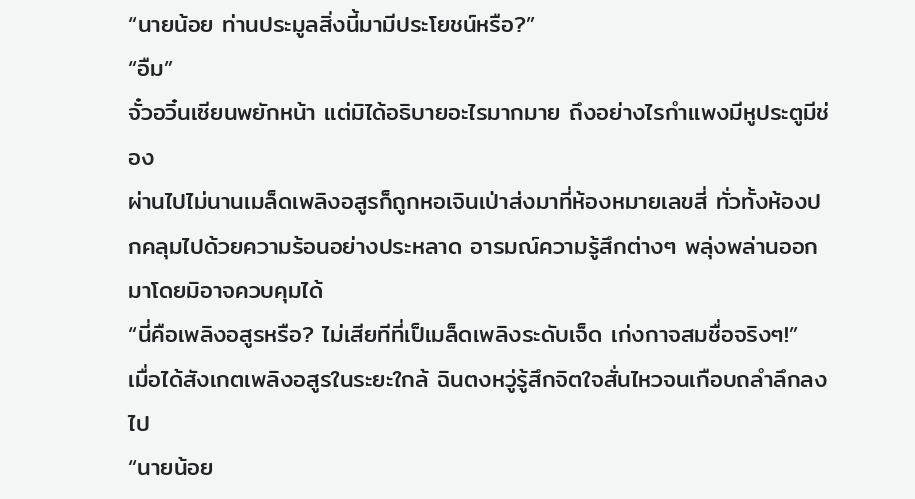“นายน้อย ท่านประมูลสิ่งนี้มามีประโยชน์หรือ?”
“อืม”
จั๋วอวิ๋นเซียนพยักหน้า แต่มิได้อธิบายอะไรมากมาย ถึงอย่างไรกำแพงมีหูประตูมีช่อง
ผ่านไปไม่นานเมล็ดเพลิงอสูรก็ถูกหอเจินเป่าส่งมาที่ห้องหมายเลขสี่ ทั่วทั้งห้องปกคลุมไปด้วยความร้อนอย่างประหลาด อารมณ์ความรู้สึกต่างๆ พลุ่งพล่านออกมาโดยมิอาจควบคุมได้
“นี่คือเพลิงอสูรหรือ? ไม่เสียทีที่เป็เมล็ดเพลิงระดับเจ็ด เก่งกาจสมชื่อจริงๆ!”
เมื่อได้สังเกตเพลิงอสูรในระยะใกล้ ฉินตงหวู่รู้สึกจิตใจสั่นไหวจนเกือบถลำลึกลงไป
“นายน้อย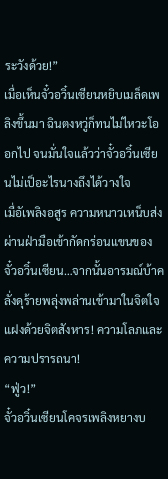ระวังด้วย!”
เมื่อเห็นจั๋วอวิ๋นเซียนหยิบเมล็ดเพลิงขึ้นมา ฉินตงหวู่ก็ทนไม่ไหวะโออกไป จนมั่นใจแล้วว่าจั๋วอวิ๋นเซียนไม่เป็อะไรนางถึงได้วางใจ
เมื่อัเพลิงอสูร ความหนาวเหน็บส่งผ่านฝ่ามือเข้ากัดกร่อนแขนของจั๋วอวิ๋นเซียน…จากนั้นอารมณ์บ้าคลั่งดุร้ายพลุ่งพล่านเข้ามาในจิตใจ แฝงด้วยจิตสังหาร! ความโลภและความปรารถนา!
“ฟู่ว!”
จั๋วอวิ๋นเซียนโคจรเพลิงหยางบ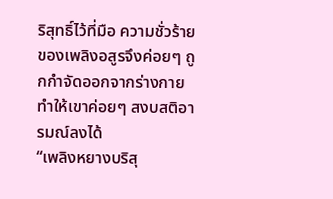ริสุทธิ์ไว้ที่มือ ความชั่วร้ายของเพลิงอสูรจึงค่อยๆ ถูกกำจัดออกจากร่างกาย ทำให้เขาค่อยๆ สงบสติอารมณ์ลงได้
“เพลิงหยางบริสุ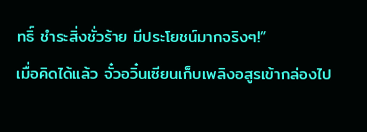ทธิ์ ชำระสิ่งชั่วร้าย มีประโยชน์มากจริงๆ!”
เมื่อคิดได้แล้ว จั๋วอวิ๋นเซียนเก็บเพลิงอสูรเข้ากล่องไป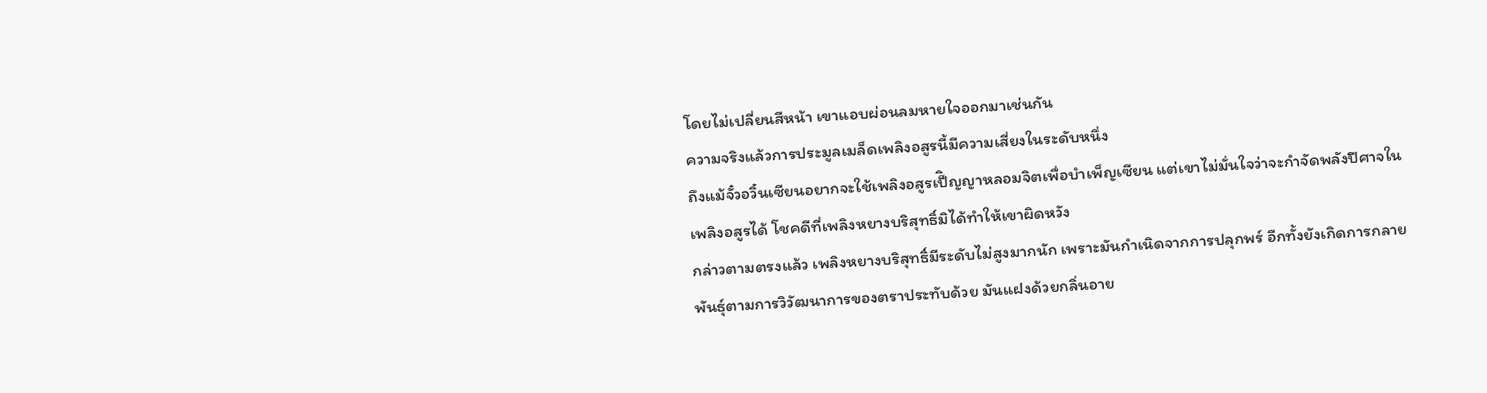โดยไม่เปลี่ยนสีหน้า เขาแอบผ่อนลมหายใจออกมาเช่นกัน
ความจริงแล้วการประมูลเมล็ดเพลิงอสูรนี้มีความเสี่ยงในระดับหนึ่ง
ถึงแม้จั๋วอวิ๋นเซียนอยากจะใช้เพลิงอสูรเป็ิญญาหลอมจิตเพื่อบำเพ็ญเซียน แต่เขาไม่มั่นใจว่าจะกำจัดพลังปีศาจในเพลิงอสูรได้ โชคดีที่เพลิงหยางบริสุทธิ์มิได้ทำให้เขาผิดหวัง
กล่าวตามตรงแล้ว เพลิงหยางบริสุทธิ์มีระดับไม่สูงมากนัก เพราะมันกำเนิดจากการปลุกพร์ อีกทั้งยังเกิดการกลายพันธุ์ตามการวิวัฒนาการของตราประทับด้วย มันแฝงด้วยกลิ่นอาย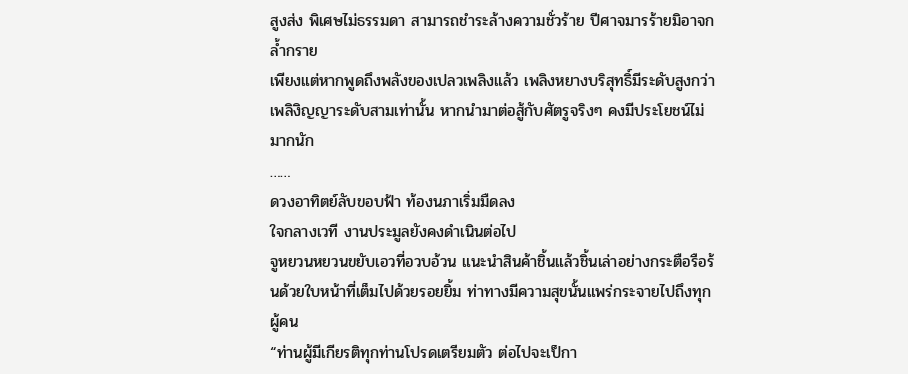สูงส่ง พิเศษไม่ธรรมดา สามารถชำระล้างความชั่วร้าย ปีศาจมารร้ายมิอาจกล้ำกราย
เพียงแต่หากพูดถึงพลังของเปลวเพลิงแล้ว เพลิงหยางบริสุทธิ์มีระดับสูงกว่าเพลิงิญญาระดับสามเท่านั้น หากนำมาต่อสู้กับศัตรูจริงๆ คงมีประโยชน์ไม่มากนัก
……
ดวงอาทิตย์ลับขอบฟ้า ท้องนภาเริ่มมืดลง
ใจกลางเวที งานประมูลยังคงดำเนินต่อไป
จูหยวนหยวนขยับเอวที่อวบอ้วน แนะนำสินค้าชิ้นแล้วชิ้นเล่าอย่างกระตือรือร้นด้วยใบหน้าที่เต็มไปด้วยรอยยิ้ม ท่าทางมีความสุขนั้นแพร่กระจายไปถึงทุกผู้คน
“ท่านผู้มีเกียรติทุกท่านโปรดเตรียมตัว ต่อไปจะเป็กา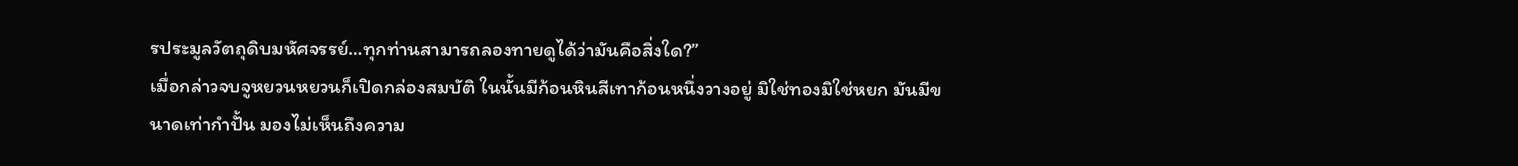รประมูลวัตถุดิบมหัศจรรย์…ทุกท่านสามารถลองทายดูได้ว่ามันคือสิ่งใด?”
เมื่อกล่าวจบจูหยวนหยวนก็เปิดกล่องสมบัติ ในนั้นมีก้อนหินสีเทาก้อนหนึ่งวางอยู่ มิใช่ทองมิใช่หยก มันมีขนาดเท่ากำปั้น มองไม่เห็นถึงความ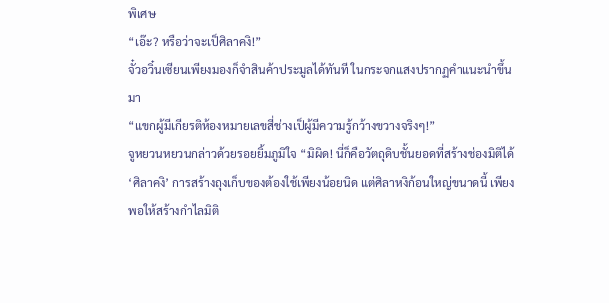พิเศษ
“เอ๊ะ? หรือว่าจะเป็ศิลาคงิ!”
จั๋วอวิ๋นเซียนเพียงมองก็จำสินค้าประมูลได้ทันที ในกระจกแสงปรากฏคำแนะนำขึ้นมา
“แขกผู้มีเกียรติห้องหมายเลขสี่ช่างเป็ผู้มีความรู้กว้างขวางจริงๆ!”
จูหยวนหยวนกล่าวด้วยรอยยิ้มภูมิใจ “มิผิด! นี่ก็คือวัตถุดิบชั้นยอดที่สร้างช่องมิติได้ ‘ศิลาคงิ’ การสร้างถุงเก็บของต้องใช้เพียงน้อยนิด แต่ศิลาหงิก้อนใหญ่ขนาดนี้ เพียงพอให้สร้างกำไลมิติ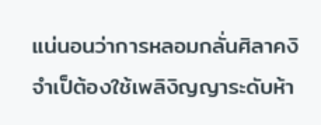แน่นอนว่าการหลอมกลั่นศิลาคงิ จำเป็ต้องใช้เพลิงิญญาระดับห้า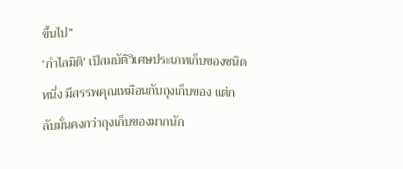ขึ้นไป”
‘กำไลมิติ’ เป็สมบัติวิเศษประเภทเก็บของชนิดหนึ่ง มีสรรพคุณเหมือนกับถุงเก็บของ แต่กลับมั่นคงกว่าถุงเก็บของมากนัก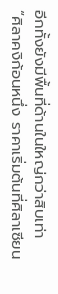อีกทั้งยังมีพื้นที่ด้านในใหญ่กว่าสิบเท่า
“ศิลาคงิก้อนหนึ่ง ราคาเริ่มต้นที่ศิลาเซียน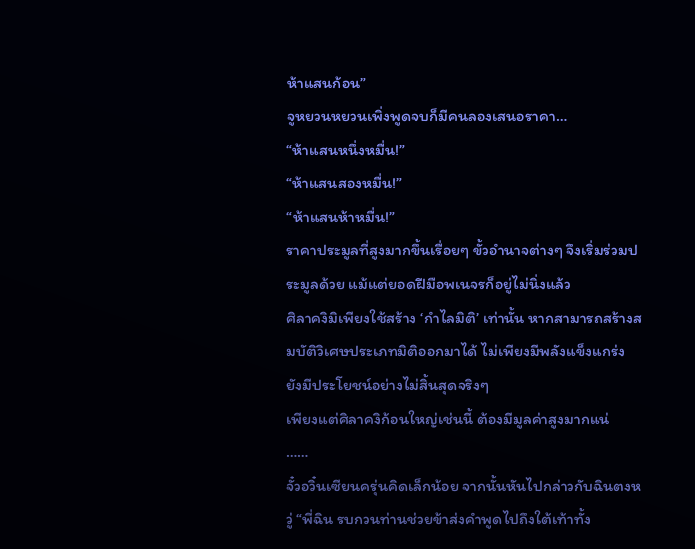ห้าแสนก้อน”
จูหยวนหยวนเพิ่งพูดจบก็มีคนลองเสนอราคา…
“ห้าแสนหนึ่งหมื่น!”
“ห้าแสนสองหมื่น!”
“ห้าแสนห้าหมื่น!”
ราคาประมูลที่สูงมากขึ้นเรื่อยๆ ขั้วอำนาจต่างๆ จึงเริ่มร่วมประมูลด้วย แม้แต่ยอดฝีมือพเนจรก็อยู่ไม่นิ่งแล้ว
ศิลาคงิมิเพียงใช้สร้าง ‘กำไลมิติ’ เท่านั้น หากสามารถสร้างสมบัติวิเศษประเภทมิติออกมาได้ ไม่เพียงมีพลังแข็งแกร่ง ยังมีประโยชน์อย่างไม่สิ้นสุดจริงๆ
เพียงแต่ศิลาคงิก้อนใหญ่เช่นนี้ ต้องมีมูลค่าสูงมากแน่
……
จั๋วอวิ๋นเซียนครุ่นคิดเล็กน้อย จากนั้นหันไปกล่าวกับฉินตงหวู่ “พี่ฉิน รบกวนท่านช่วยข้าส่งคำพูดไปถึงใต้เท้าทั้ง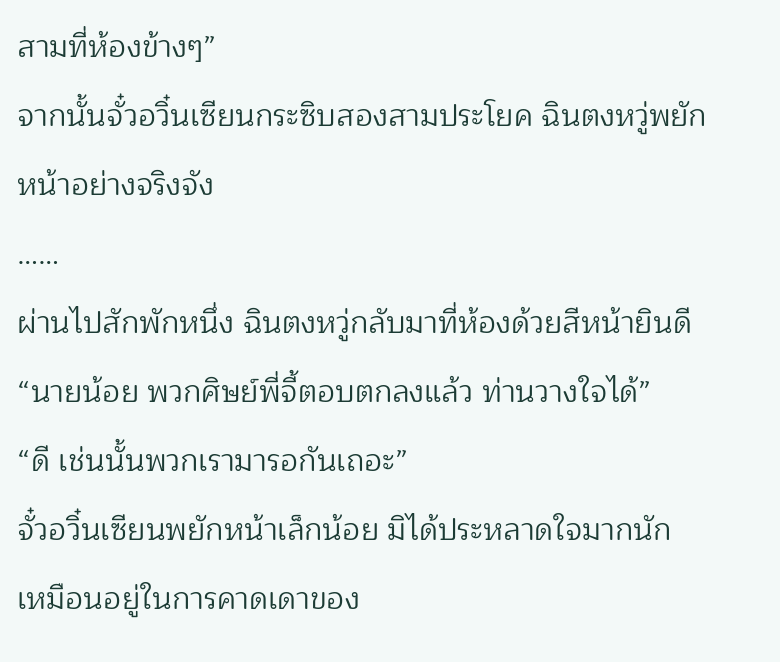สามที่ห้องข้างๆ”
จากนั้นจั๋วอวิ๋นเซียนกระซิบสองสามประโยค ฉินตงหวู่พยักหน้าอย่างจริงจัง
……
ผ่านไปสักพักหนึ่ง ฉินตงหวู่กลับมาที่ห้องด้วยสีหน้ายินดี “นายน้อย พวกศิษย์พี่จี้ตอบตกลงแล้ว ท่านวางใจได้”
“ดี เช่นนั้นพวกเรามารอกันเถอะ”
จั๋วอวิ๋นเซียนพยักหน้าเล็กน้อย มิได้ประหลาดใจมากนัก เหมือนอยู่ในการคาดเดาของ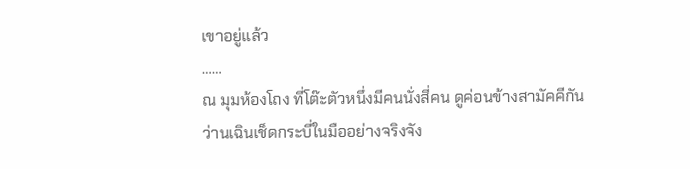เขาอยู่แล้ว
……
ณ มุมห้องโถง ที่โต๊ะตัวหนึ่งมีคนนั่งสี่คน ดูค่อนข้างสามัคคีกัน
ว่านเฉินเช็ดกระบี่ในมืออย่างจริงจัง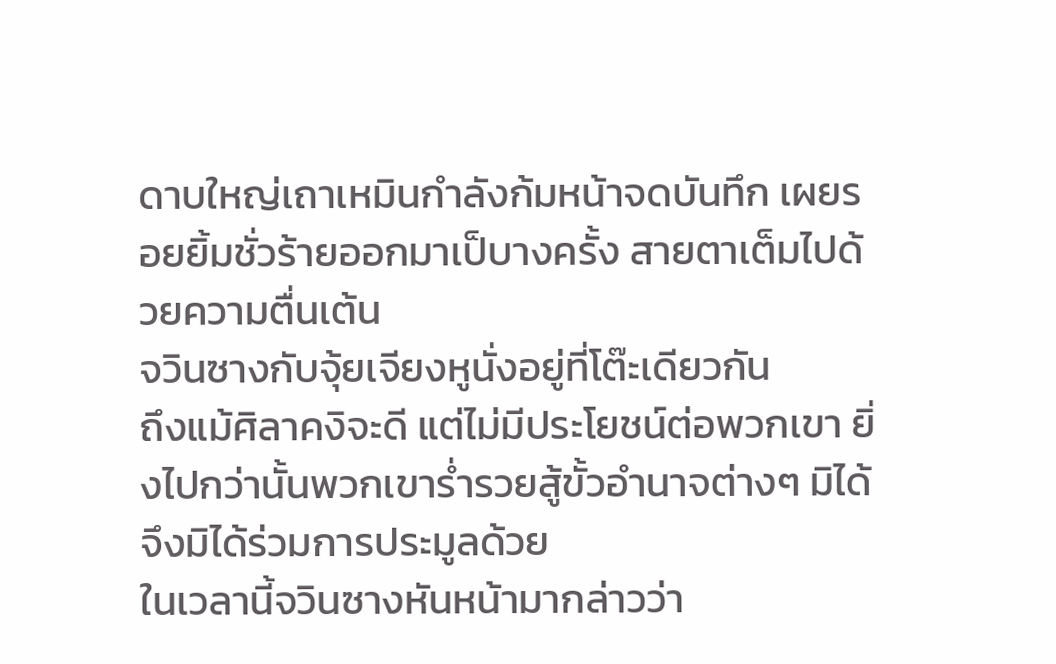ดาบใหญ่เถาเหมินกำลังก้มหน้าจดบันทึก เผยรอยยิ้มชั่วร้ายออกมาเป็บางครั้ง สายตาเต็มไปด้วยความตื่นเต้น
จวินซางกับจุ้ยเจียงหูนั่งอยู่ที่โต๊ะเดียวกัน
ถึงแม้ศิลาคงิจะดี แต่ไม่มีประโยชน์ต่อพวกเขา ยิ่งไปกว่านั้นพวกเขาร่ำรวยสู้ขั้วอำนาจต่างๆ มิได้ จึงมิได้ร่วมการประมูลด้วย
ในเวลานี้จวินซางหันหน้ามากล่าวว่า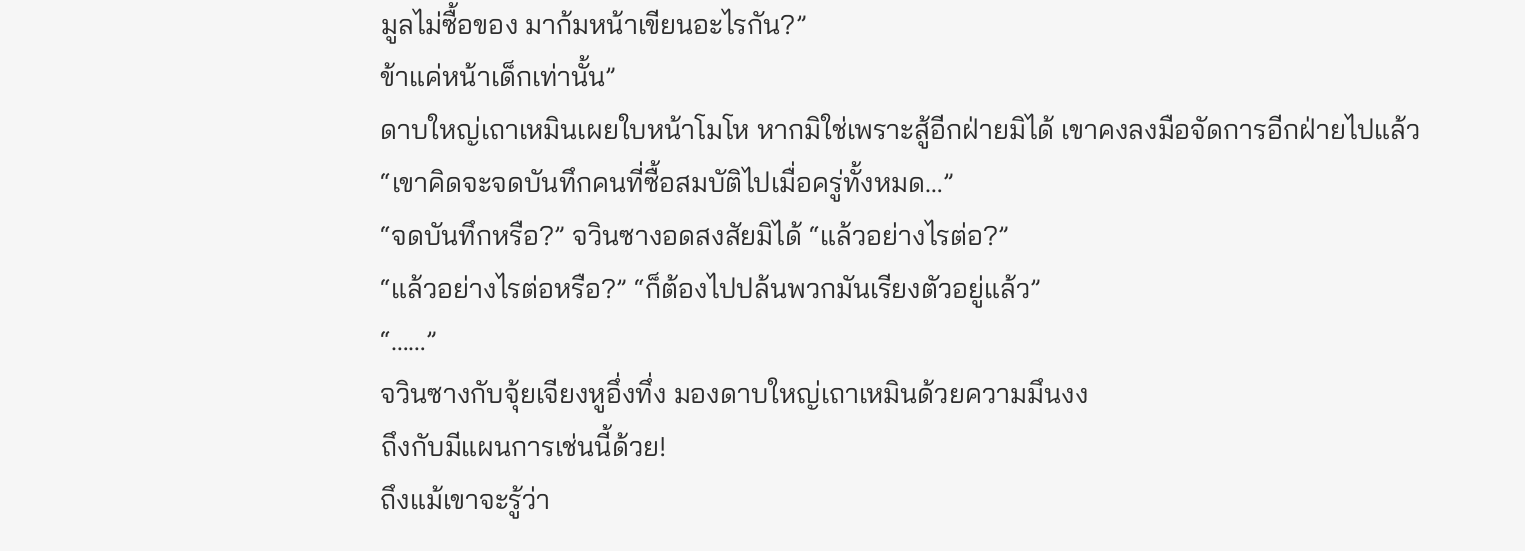มูลไม่ซื้อของ มาก้มหน้าเขียนอะไรกัน?”
ข้าแค่หน้าเด็กเท่านั้น”
ดาบใหญ่เถาเหมินเผยใบหน้าโมโห หากมิใช่เพราะสู้อีกฝ่ายมิได้ เขาคงลงมือจัดการอีกฝ่ายไปแล้ว
“เขาคิดจะจดบันทึกคนที่ซื้อสมบัติไปเมื่อครู่ทั้งหมด…”
“จดบันทึกหรือ?” จวินซางอดสงสัยมิได้ “แล้วอย่างไรต่อ?”
“แล้วอย่างไรต่อหรือ?” “ก็ต้องไปปล้นพวกมันเรียงตัวอยู่แล้ว”
“……”
จวินซางกับจุ้ยเจียงหูอึ่งทึ่ง มองดาบใหญ่เถาเหมินด้วยความมึนงง
ถึงกับมีแผนการเช่นนี้ด้วย!
ถึงแม้เขาจะรู้ว่า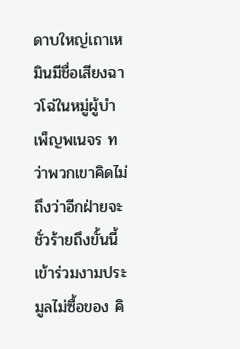ดาบใหญ่เถาเหมินมีชื่อเสียงฉาวโฉ่ในหมู่ผู้บำเพ็ญพเนจร ทว่าพวกเขาคิดไม่ถึงว่าอีกฝ่ายจะชั่วร้ายถึงขั้นนี้ เข้าร่วมงามประมูลไม่ซื้อของ คิ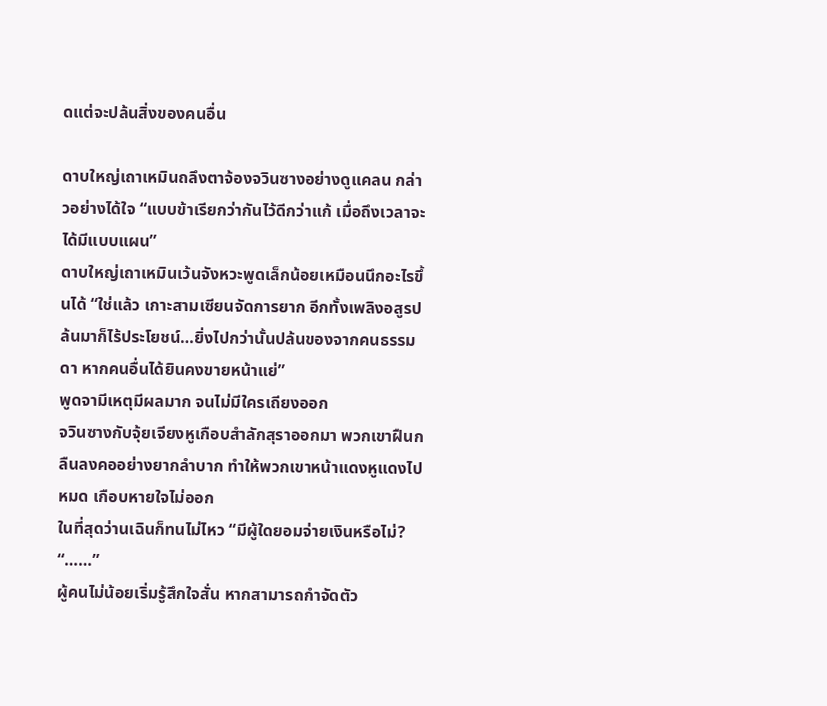ดแต่จะปล้นสิ่งของคนอื่น

ดาบใหญ่เถาเหมินถลึงตาจ้องจวินซางอย่างดูแคลน กล่าวอย่างได้ใจ “แบบข้าเรียกว่ากันไว้ดีกว่าแก้ เมื่อถึงเวลาจะได้มีแบบแผน”
ดาบใหญ่เถาเหมินเว้นจังหวะพูดเล็กน้อยเหมือนนึกอะไรขึ้นได้ “ใช่แล้ว เกาะสามเซียนจัดการยาก อีกทั้งเพลิงอสูรปล้นมาก็ไร้ประโยชน์…ยิ่งไปกว่านั้นปล้นของจากคนธรรมดา หากคนอื่นได้ยินคงขายหน้าแย่”
พูดจามีเหตุมีผลมาก จนไม่มีใครเถียงออก
จวินซางกับจุ้ยเจียงหูเกือบสำลักสุราออกมา พวกเขาฝืนกลืนลงคออย่างยากลำบาก ทำให้พวกเขาหน้าแดงหูแดงไปหมด เกือบหายใจไม่ออก
ในที่สุดว่านเฉินก็ทนไม่ไหว “มีผู้ใดยอมจ่ายเงินหรือไม่?
“……”
ผู้คนไม่น้อยเริ่มรู้สึกใจสั่น หากสามารถกำจัดตัว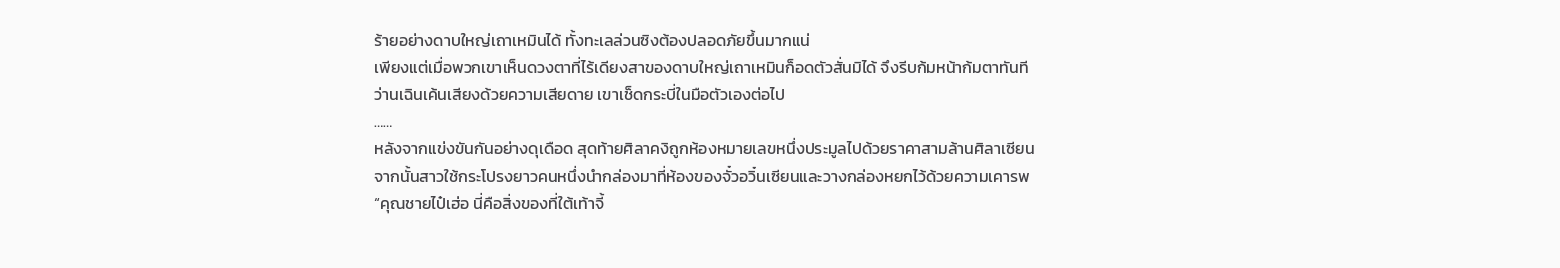ร้ายอย่างดาบใหญ่เถาเหมินได้ ทั้งทะเลล่วนซิงต้องปลอดภัยขึ้นมากแน่
เพียงแต่เมื่อพวกเขาเห็นดวงตาที่ไร้เดียงสาของดาบใหญ่เถาเหมินก็อดตัวสั่นมิได้ จึงรีบก้มหน้าก้มตาทันที
ว่านเฉินเค้นเสียงด้วยความเสียดาย เขาเช็ดกระบี่ในมือตัวเองต่อไป
……
หลังจากแข่งขันกันอย่างดุเดือด สุดท้ายศิลาคงิถูกห้องหมายเลขหนึ่งประมูลไปด้วยราคาสามล้านศิลาเซียน
จากนั้นสาวใช้กระโปรงยาวคนหนึ่งนำกล่องมาที่ห้องของจั๋วอวิ๋นเซียนและวางกล่องหยกไว้ด้วยความเคารพ
“คุณชายไป๋เฮ่อ นี่คือสิ่งของที่ใต้เท้าจี้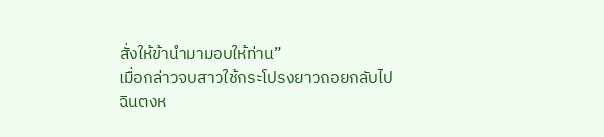สั่งให้ข้านำมามอบให้ท่าน”
เมื่อกล่าวจบสาวใช้กระโปรงยาวถอยกลับไป
ฉินตงห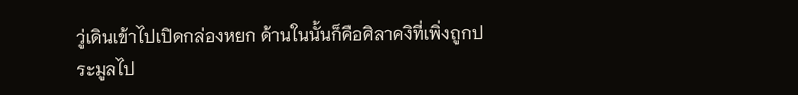วู่เดินเข้าไปเปิดกล่องหยก ด้านในนั้นก็คือศิลาคงิที่เพิ่งถูกประมูลไป